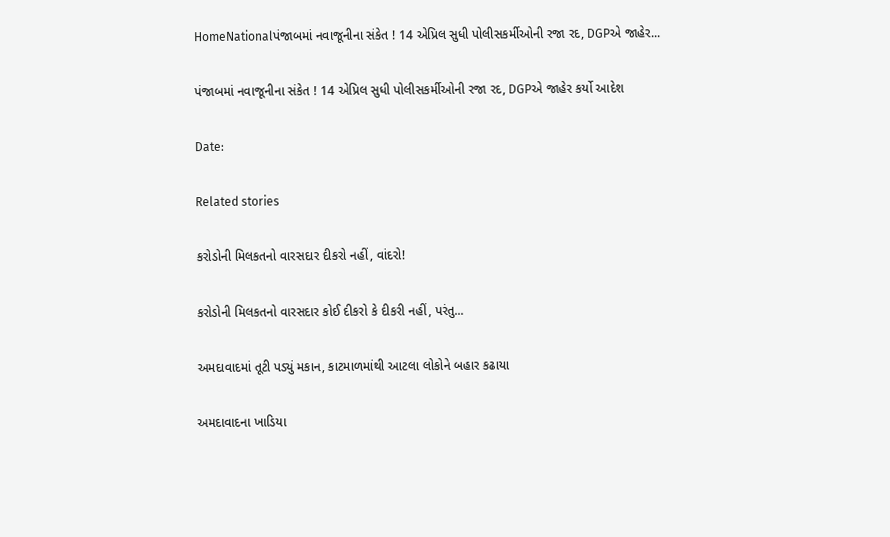HomeNationalપંજાબમાં નવાજૂનીના સંકેત ! 14 એપ્રિલ સુધી પોલીસકર્મીઓની રજા રદ, DGPએ જાહેર...

પંજાબમાં નવાજૂનીના સંકેત ! 14 એપ્રિલ સુધી પોલીસકર્મીઓની રજા રદ, DGPએ જાહેર કર્યો આદેશ

Date:

Related stories

કરોડોની મિલકતનો વારસદાર દીકરો નહીં, વાંદરો!

કરોડોની મિલકતનો વારસદાર કોઈ દીકરો કે દીકરી નહીં, પરંતુ...

અમદાવાદમાં તૂટી પડ્યું મકાન, કાટમાળમાંથી આટલા લોકોને બહાર કઢાયા

અમદાવાદના ખાડિયા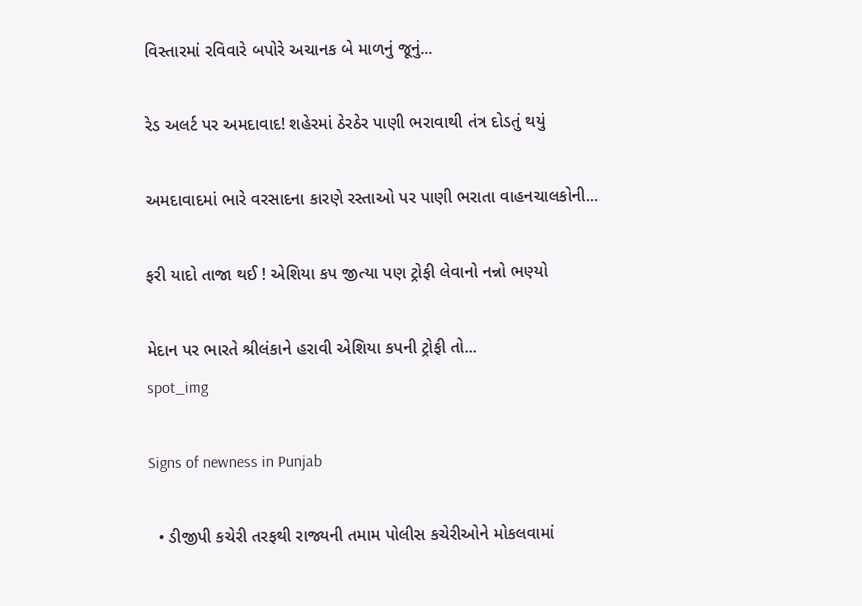વિસ્તારમાં રવિવારે બપોરે અચાનક બે માળનું જૂનું...

રેડ અલર્ટ પર અમદાવાદ! શહેરમાં ઠેરઠેર પાણી ભરાવાથી તંત્ર દોડતું થયું

અમદાવાદમાં ભારે વરસાદના કારણે રસ્તાઓ પર પાણી ભરાતા વાહનચાલકોની...

ફરી યાદો તાજા થઈ ! એશિયા કપ જીત્યા પણ ટ્રોફી લેવાનો નન્નો ભણ્યો

મેદાન પર ભારતે શ્રીલંકાને હરાવી એશિયા કપની ટ્રોફી તો...
spot_img

Signs of newness in Punjab

  • ડીજીપી કચેરી તરફથી રાજ્યની તમામ પોલીસ કચેરીઓને મોકલવામાં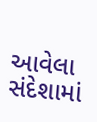આવેલા સંદેશામાં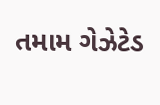તમામ ગેઝેટેડ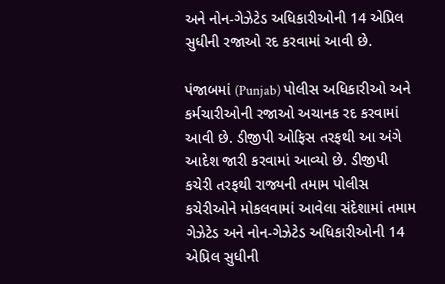અને નોન-ગેઝેટેડ અધિકારીઓની 14 એપ્રિલ સુધીની રજાઓ રદ કરવામાં આવી છે.

પંજાબમાં (Punjab) પોલીસ અધિકારીઓ અને કર્મચારીઓની રજાઓ અચાનક રદ કરવામાં આવી છે. ડીજીપી ઓફિસ તરફથી આ અંગે આદેશ જારી કરવામાં આવ્યો છે. ડીજીપી કચેરી તરફથી રાજ્યની તમામ પોલીસ કચેરીઓને મોકલવામાં આવેલા સંદેશામાં તમામ ગેઝેટેડ અને નોન-ગેઝેટેડ અધિકારીઓની 14 એપ્રિલ સુધીની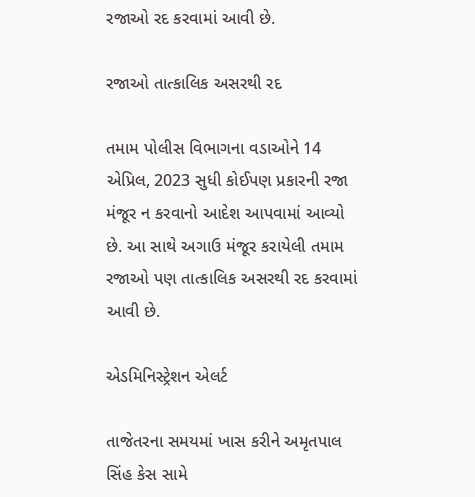રજાઓ રદ કરવામાં આવી છે.

રજાઓ તાત્કાલિક અસરથી રદ

તમામ પોલીસ વિભાગના વડાઓને 14 એપ્રિલ, 2023 સુધી કોઈપણ પ્રકારની રજા મંજૂર ન કરવાનો આદેશ આપવામાં આવ્યો છે. આ સાથે અગાઉ મંજૂર કરાયેલી તમામ રજાઓ પણ તાત્કાલિક અસરથી રદ કરવામાં આવી છે.

એડમિનિસ્ટ્રેશન એલર્ટ

તાજેતરના સમયમાં ખાસ કરીને અમૃતપાલ સિંહ કેસ સામે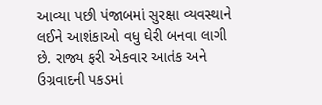આવ્યા પછી પંજાબમાં સુરક્ષા વ્યવસ્થાને લઈને આશંકાઓ વધુ ઘેરી બનવા લાગી છે. રાજ્ય ફરી એકવાર આતંક અને ઉગ્રવાદની પકડમાં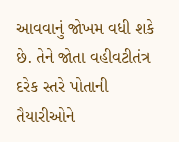આવવાનું જોખમ વધી શકે છે. તેને જોતા વહીવટીતંત્ર દરેક સ્તરે પોતાની તૈયારીઓને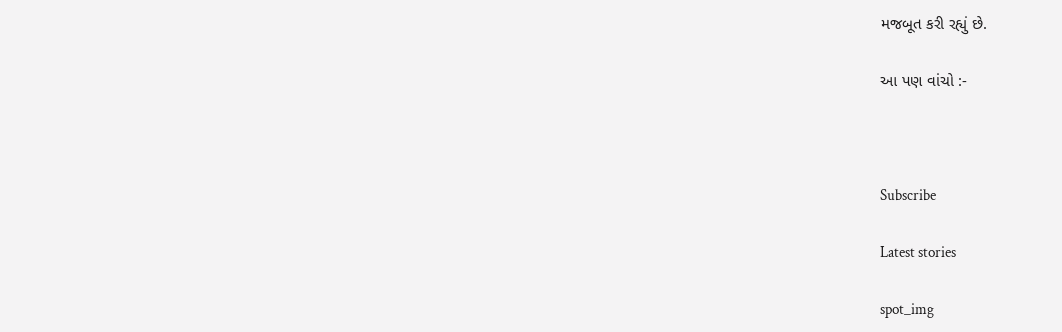મજબૂત કરી રહ્યું છે.

આ પણ વાંચો :-



Subscribe

Latest stories

spot_img